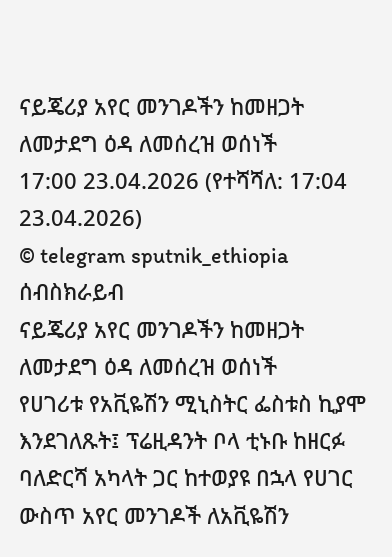ናይጄሪያ አየር መንገዶችን ከመዘጋት ለመታደግ ዕዳ ለመሰረዝ ወሰነች
17:00 23.04.2026 (የተሻሻለ: 17:04 23.04.2026)
© telegram sputnik_ethiopia
ሰብስክራይብ
ናይጄሪያ አየር መንገዶችን ከመዘጋት ለመታደግ ዕዳ ለመሰረዝ ወሰነች
የሀገሪቱ የአቪዬሽን ሚኒስትር ፌስቱስ ኪያሞ እንደገለጹት፤ ፕሬዚዳንት ቦላ ቲኑቡ ከዘርፉ ባለድርሻ አካላት ጋር ከተወያዩ በኋላ የሀገር ውስጥ አየር መንገዶች ለአቪዬሽን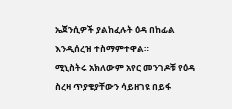ኤጀንሲዎች ያልከፈሉት ዕዳ በከፊል እንዲሰረዝ ተስማምተዋል።
ሚኒስትሩ አክለውም አየር መንገዶቹ የዕዳ ስረዛ ጥያቄያቸውን ሳይዘገዩ በይፋ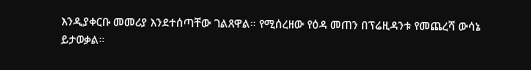እንዲያቀርቡ መመሪያ እንደተሰጣቸው ገልጸዋል። የሚሰረዘው የዕዳ መጠን በፕሬዚዳንቱ የመጨረሻ ውሳኔ ይታወቃል።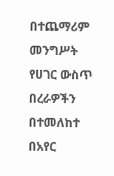በተጨማሪም መንግሥት የሀገር ውስጥ በረራዎችን በተመለከተ በአየር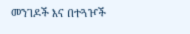መንገዶች እና በተጓዦች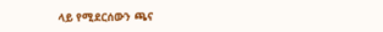ላይ የሚደርሰውን ጫና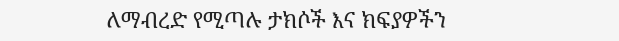ለማብረድ የሚጣሉ ታክሶች እና ክፍያዎችን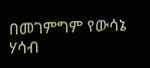በመገምግም የውሳኔ ሃሳብ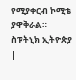የሚያቀርብ ኮሚቴ ያዋቅራል።
ስፑትኒክ ኢትዮጵያ |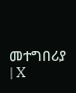መተግበሪያ | X